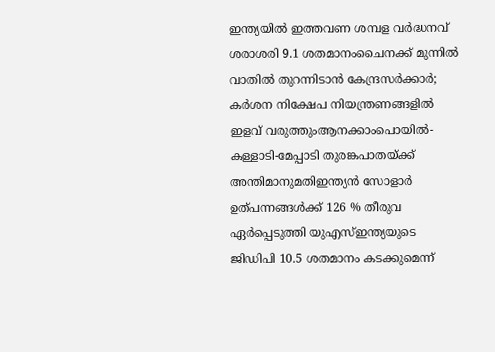ഇന്ത്യയിൽ ഇത്തവണ ശമ്പള വർദ്ധനവ് ശരാശരി 9.1 ശതമാനംചൈനക്ക് മുന്നിൽ വാതിൽ തുറന്നിടാൻ കേന്ദ്രസർക്കാർ; കർശന നിക്ഷേപ നിയന്ത്രണങ്ങളിൽ ഇളവ് വരുത്തുംആനക്കാംപൊയിൽ-കള്ളാടി-മേപ്പാടി തുരങ്കപാതയ്ക്ക് അന്തിമാനുമതിഇന്ത്യൻ സോളാർ ഉത്പന്നങ്ങൾക്ക് 126 % തീരുവ ഏർപ്പെടുത്തി യുഎസ്ഇന്ത്യയുടെ ജിഡിപി 10.5 ശതമാനം കടക്കുമെന്ന്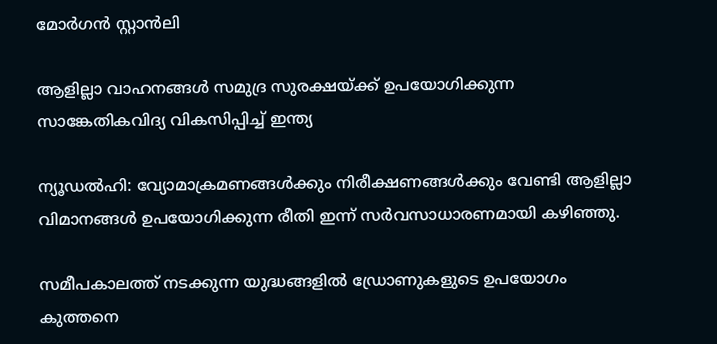മോര്‍ഗന്‍ സ്റ്റാന്‍ലി

ആളില്ലാ വാഹനങ്ങള്‍ സമുദ്ര സുരക്ഷയ്ക്ക് ഉപയോഗിക്കുന്ന സാങ്കേതികവിദ്യ വികസിപ്പിച്ച് ഇന്ത്യ

ന്യൂഡല്‍ഹി: വ്യോമാക്രമണങ്ങള്‍ക്കും നിരീക്ഷണങ്ങള്‍ക്കും വേണ്ടി ആളില്ലാ വിമാനങ്ങള്‍ ഉപയോഗിക്കുന്ന രീതി ഇന്ന് സർവസാധാരണമായി കഴിഞ്ഞു.

സമീപകാലത്ത് നടക്കുന്ന യുദ്ധങ്ങളില്‍ ഡ്രോണുകളുടെ ഉപയോഗം കുത്തനെ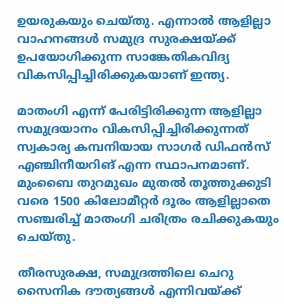ഉയരുകയും ചെയ്തു. എന്നാല്‍ ആളില്ലാ വാഹനങ്ങള്‍ സമുദ്ര സുരക്ഷയ്ക്ക് ഉപയോഗിക്കുന്ന സാങ്കേതികവിദ്യ വികസിപ്പിച്ചിരിക്കുകയാണ് ഇന്ത്യ.

മാതംഗി എന്ന് പേരിട്ടിരിക്കുന്ന ആളില്ലാ സമുദ്രയാനം വികസിപ്പിച്ചിരിക്കുന്നത് സ്വകാര്യ കമ്പനിയായ സാഗർ ഡിഫൻസ് എഞ്ചിനീയറിങ് എന്ന സ്ഥാപനമാണ്. മുംബൈ തുറമുഖം മുതല്‍ തൂത്തുക്കുടി വരെ 1500 കിലോമീറ്റർ ദൂരം ആളില്ലാതെ സഞ്ചരിച്ച്‌ മാതംഗി ചരിത്രം രചിക്കുകയും ചെയ്തു.

തീരസുരക്ഷ, സമുദ്രത്തിലെ ചെറു സൈനിക ദൗത്യങ്ങള്‍ എന്നിവയ്ക്ക്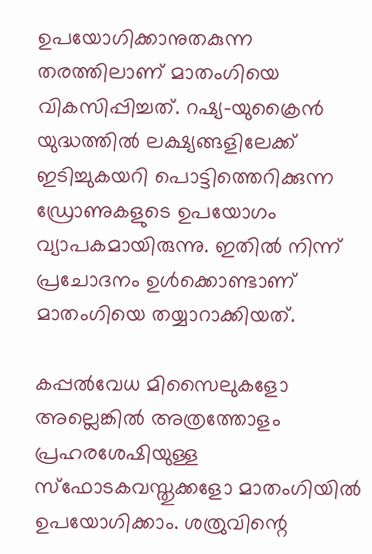ഉപയോഗിക്കാനുതകുന്ന തരത്തിലാണ് മാതംഗിയെ വികസിപ്പിച്ചത്. റഷ്യ-യുക്രൈൻ യുദ്ധത്തില്‍ ലക്ഷ്യങ്ങളിലേക്ക് ഇടിച്ചുകയറി പൊട്ടിത്തെറിക്കുന്ന ഡ്രോണുകളുടെ ഉപയോഗം വ്യാപകമായിരുന്നു. ഇതില്‍ നിന്ന് പ്രചോദനം ഉള്‍ക്കൊണ്ടാണ് മാതംഗിയെ തയ്യാറാക്കിയത്.

കപ്പല്‍വേധ മിസൈലുകളോ അല്ലെങ്കില്‍ അത്രത്തോളം പ്രഹരശേഷിയുള്ള സ്ഫോടകവസ്തുക്കളോ മാതംഗിയില്‍ ഉപയോഗിക്കാം. ശത്രുവിന്റെ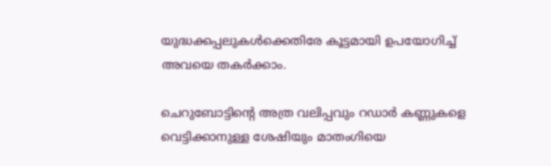യുദ്ധക്കപ്പലുകള്‍ക്കെതിരേ കൂട്ടമായി ഉപയോഗിച്ച്‌ അവയെ തകർക്കാം.

ചെറുബോട്ടിന്റെ അത്ര വലിപ്പവും റഡാർ കണ്ണുകളെ വെട്ടിക്കാനുള്ള ശേഷിയും മാതംഗിയെ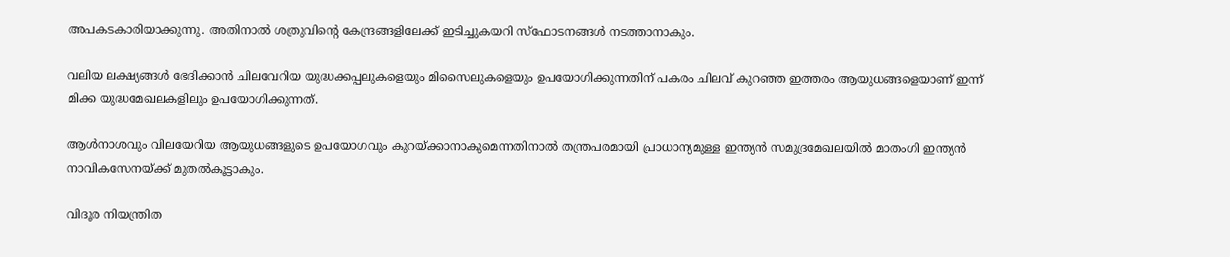അപകടകാരിയാക്കുന്നു. അതിനാല്‍ ശത്രുവിന്റെ കേന്ദ്രങ്ങളിലേക്ക് ഇടിച്ചുകയറി സ്ഫോടനങ്ങള്‍ നടത്താനാകും.

വലിയ ലക്ഷ്യങ്ങള്‍ ഭേദിക്കാൻ ചിലവേറിയ യുദ്ധക്കപ്പലുകളെയും മിസൈലുകളെയും ഉപയോഗിക്കുന്നതിന് പകരം ചിലവ് കുറഞ്ഞ ഇത്തരം ആയുധങ്ങളെയാണ് ഇന്ന് മിക്ക യുദ്ധമേഖലകളിലും ഉപയോഗിക്കുന്നത്.

ആള്‍നാശവും വിലയേറിയ ആയുധങ്ങളുടെ ഉപയോഗവും കുറയ്ക്കാനാകുമെന്നതിനാല്‍ തന്ത്രപരമായി പ്രാധാന്യമുള്ള ഇന്ത്യൻ സമുദ്രമേഖലയില്‍ മാതംഗി ഇന്ത്യൻ നാവികസേനയ്ക്ക് മുതല്‍കൂട്ടാകും.

വിദൂര നിയന്ത്രിത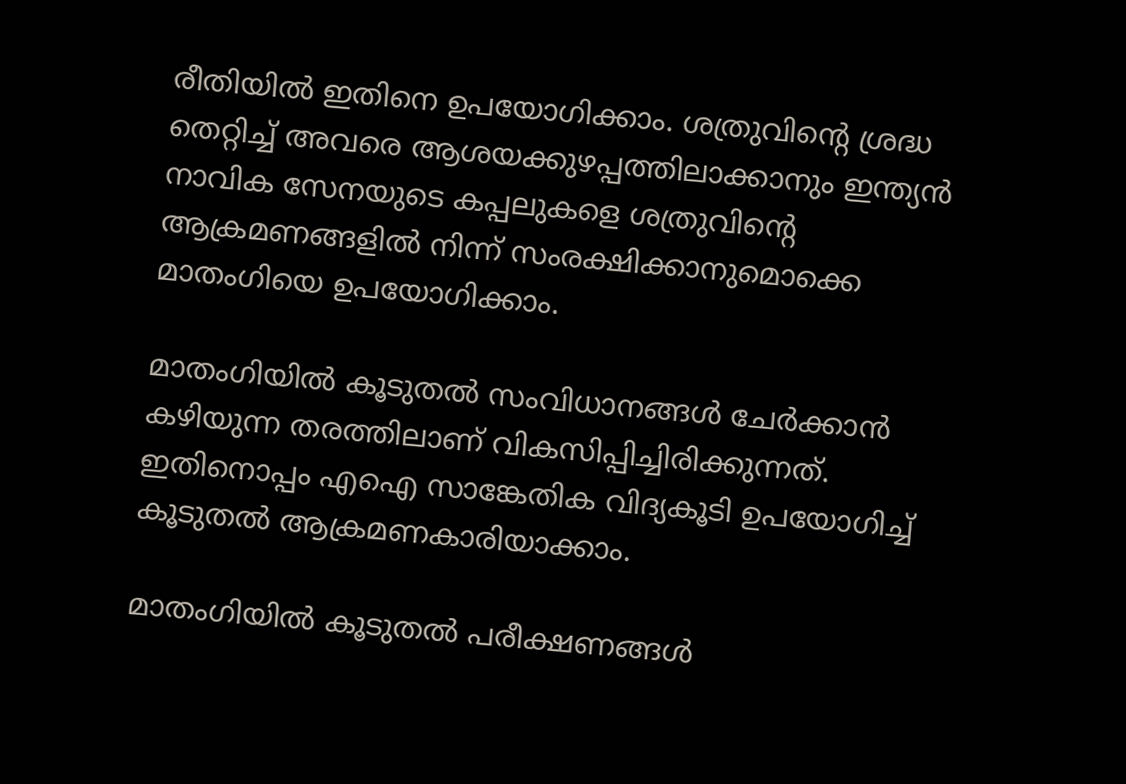രീതിയില്‍ ഇതിനെ ഉപയോഗിക്കാം. ശത്രുവിന്റെ ശ്രദ്ധ തെറ്റിച്ച്‌ അവരെ ആശയക്കുഴപ്പത്തിലാക്കാനും ഇന്ത്യൻ നാവിക സേനയുടെ കപ്പലുകളെ ശത്രുവിന്റെ ആക്രമണങ്ങളില്‍ നിന്ന് സംരക്ഷിക്കാനുമൊക്കെ മാതംഗിയെ ഉപയോഗിക്കാം.

മാതംഗിയില്‍ കൂടുതല്‍ സംവിധാനങ്ങള്‍ ചേർക്കാൻ കഴിയുന്ന തരത്തിലാണ് വികസിപ്പിച്ചിരിക്കുന്നത്. ഇതിനൊപ്പം എഐ സാങ്കേതിക വിദ്യകൂടി ഉപയോഗിച്ച്‌ കൂടുതല്‍ ആക്രമണകാരിയാക്കാം.

മാതംഗിയില്‍ കൂടുതല്‍ പരീക്ഷണങ്ങള്‍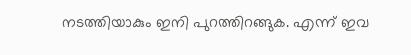നടത്തിയാകും ഇനി പുറത്തിറങ്ങുക. എന്ന് ഇവ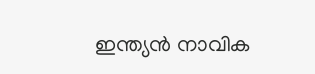ഇന്ത്യൻ നാവിക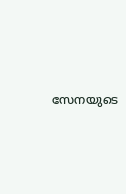സേനയുടെ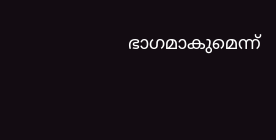ഭാഗമാകുമെന്ന്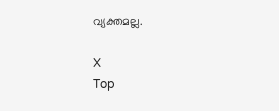വ്യക്തമല്ല.

X
Top